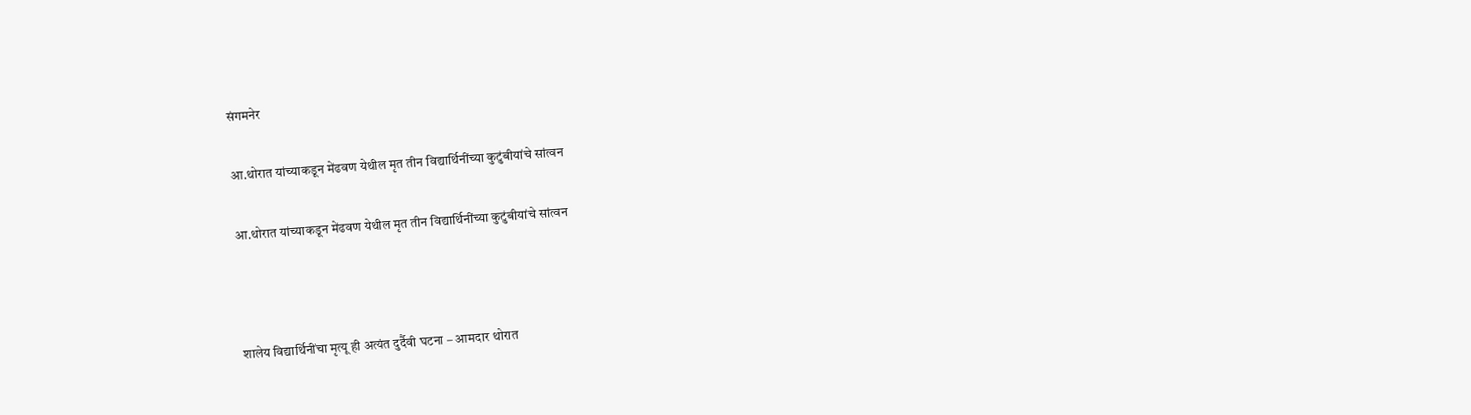संगमनेर

आ.थोरात यांच्याकडून मेंढवण येथील मृत तीन विद्यार्थिनींच्या कुटुंबीयांचे सांत्वन

आ.थोरात यांच्याकडून मेंढवण येथील मृत तीन विद्यार्थिनींच्या कुटुंबीयांचे सांत्वन



शालेय विद्यार्थिनींचा मृत्यू ही अत्यंत दुर्दैवी घटना – आमदार थोरात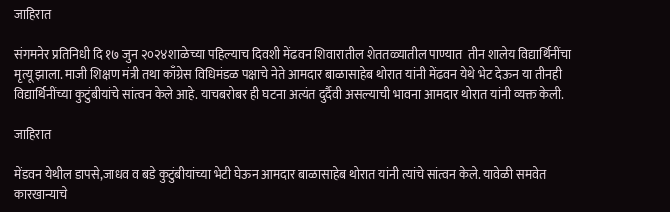जाहिरात

संगमनेर प्रतिनिधी दि १७ जुन २०२४शाळेच्या पहिल्याच दिवशी मेंढवन शिवारातील शेततळ्यातील पाण्यात  तीन शालेय विद्यार्थिनींचा मृत्यू झाला. माजी शिक्षण मंत्री तथा काँग्रेस विधिमंडळ पक्षाचे नेते आमदार बाळासाहेब थोरात यांनी मेंढवन येथे भेट देऊन या तीनही विद्यार्थिनींच्या कुटुंबीयांचे सांत्वन केले आहे. याचबरोबर ही घटना अत्यंत दुर्दैवी असल्याची भावना आमदार थोरात यांनी व्यक्त केली.

जाहिरात

मेंडवन येथील डापसे,जाधव व बडे कुटुंबीयांच्या भेटी घेऊन आमदार बाळासाहेब थोरात यांनी त्यांचे सांत्वन केले. यावेळी समवेत कारखान्याचे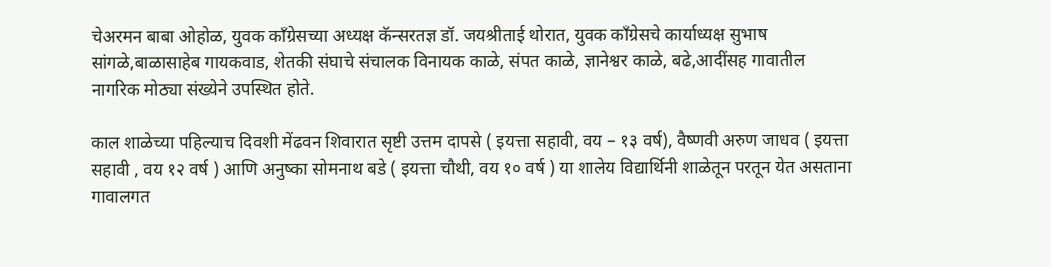चेअरमन बाबा ओहोळ, युवक काँग्रेसच्या अध्यक्ष कॅन्सरतज्ञ डॉ. जयश्रीताई थोरात, युवक काँग्रेसचे कार्याध्यक्ष सुभाष सांगळे,बाळासाहेब गायकवाड, शेतकी संघाचे संचालक विनायक काळे, संपत काळे, ज्ञानेश्वर काळे, बढे,आदींसह गावातील नागरिक मोठ्या संख्येने उपस्थित होते.

काल शाळेच्या पहिल्याच दिवशी मेंढवन शिवारात सृष्टी उत्तम दापसे ( इयत्ता सहावी, वय – १३ वर्ष), वैष्णवी अरुण जाधव ( इयत्ता सहावी , वय १२ वर्ष ) आणि अनुष्का सोमनाथ बडे ( इयत्ता चौथी, वय १० वर्ष ) या शालेय विद्यार्थिनी शाळेतून परतून येत असताना गावालगत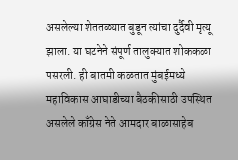असलेल्या शेततळ्यात बुडून त्यांचा दुर्दैवी मृत्यू झाला. या घटनेने संपूर्ण तालुक्यात शोककळा पसरली. ही बातमी कळतात मुंबईमध्ये महाविकास आघाडीच्या बैठकीसाठी उपस्थित असलेले काँग्रेस नेते आमदार बाळासाहेब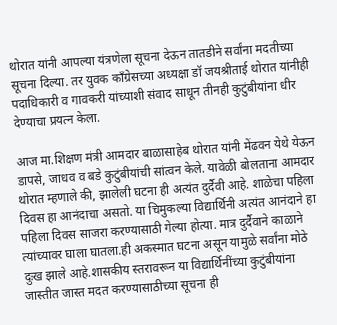थोरात यांनी आपल्या यंत्रणेला सूचना देऊन तातडीने सर्वांना मदतीच्या सूचना दिल्या. तर युवक काँग्रेसच्या अध्यक्षा डॉ जयश्रीताई थोरात यांनीही पदाधिकारी व गावकरी यांच्याशी संवाद साधून तीनही कुटुंबीयांना धीर देण्याचा प्रयत्न केला.

आज मा.शिक्षण मंत्री आमदार बाळासाहेब थोरात यांनी मेंढवन येथे येऊन डापसे, जाधव व बडे कुटुंबीयांची सांत्वन केले. यावेळी बोलताना आमदार थोरात म्हणाले की, झालेली घटना ही अत्यंत दुर्दैवी आहे. शाळेचा पहिला दिवस हा आनंदाचा असतो. या चिमुकल्या विद्यार्थिनी अत्यंत आनंदाने हा पहिला दिवस साजरा करण्यासाठी गेल्या होत्या. मात्र दुर्दैवाने काळाने त्यांच्यावर घाला घातला.ही अकस्मात घटना असून यामुळे सर्वांना मोठे दुःख झाले आहे.शासकीय स्तरावरून या विद्यार्थिनींच्या कुटुंबीयांना जास्तीत जास्त मदत करण्यासाठीच्या सूचना ही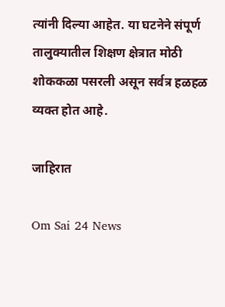त्यांनी दिल्या आहेत. या घटनेने संपूर्ण तालुक्यातील शिक्षण क्षेत्रात मोठी शोककळा पसरली असून सर्वत्र हळहळ व्यक्त होत आहे.

जाहिरात

Om Sai 24 News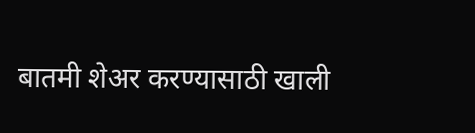बातमी शेअर करण्यासाठी खाली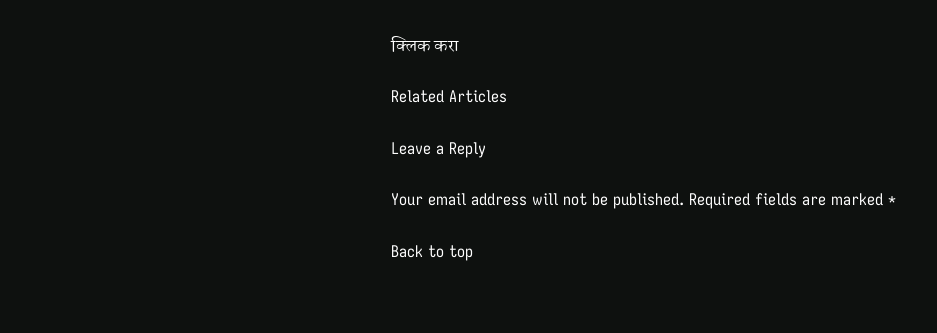क्लिक करा

Related Articles

Leave a Reply

Your email address will not be published. Required fields are marked *

Back to top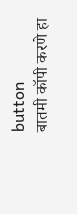button
बातमी कॉपी करणे हा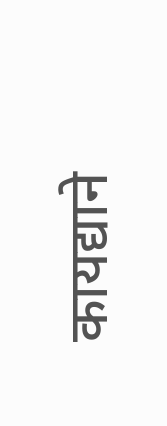कायद्याने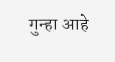गुन्हा आहे